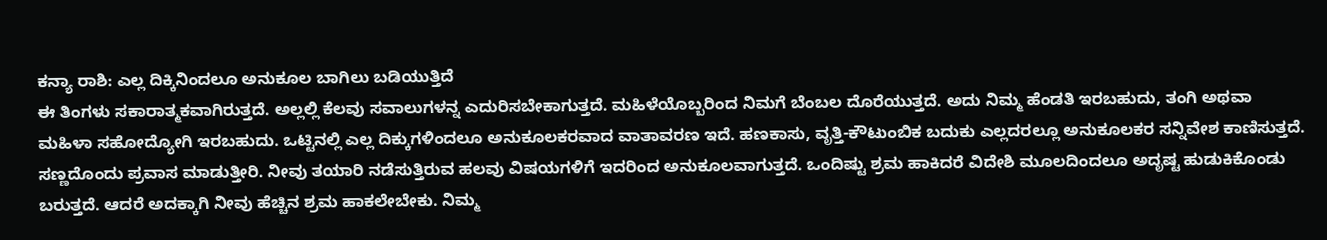ಕನ್ಯಾ ರಾಶಿ: ಎಲ್ಲ ದಿಕ್ಕಿನಿಂದಲೂ ಅನುಕೂಲ ಬಾಗಿಲು ಬಡಿಯುತ್ತಿದೆ
ಈ ತಿಂಗಳು ಸಕಾರಾತ್ಮಕವಾಗಿರುತ್ತದೆ. ಅಲ್ಲಲ್ಲಿ ಕೆಲವು ಸವಾಲುಗಳನ್ನ ಎದುರಿಸಬೇಕಾಗುತ್ತದೆ. ಮಹಿಳೆಯೊಬ್ಬರಿಂದ ನಿಮಗೆ ಬೆಂಬಲ ದೊರೆಯುತ್ತದೆ. ಅದು ನಿಮ್ಮ ಹೆಂಡತಿ ಇರಬಹುದು, ತಂಗಿ ಅಥವಾ ಮಹಿಳಾ ಸಹೋದ್ಯೋಗಿ ಇರಬಹುದು. ಒಟ್ಟಿನಲ್ಲಿ ಎಲ್ಲ ದಿಕ್ಕುಗಳಿಂದಲೂ ಅನುಕೂಲಕರವಾದ ವಾತಾವರಣ ಇದೆ. ಹಣಕಾಸು, ವೃತ್ತಿ-ಕೌಟುಂಬಿಕ ಬದುಕು ಎಲ್ಲದರಲ್ಲೂ ಅನುಕೂಲಕರ ಸನ್ನಿವೇಶ ಕಾಣಿಸುತ್ತದೆ.
ಸಣ್ಣದೊಂದು ಪ್ರವಾಸ ಮಾಡುತ್ತೀರಿ. ನೀವು ತಯಾರಿ ನಡೆಸುತ್ತಿರುವ ಹಲವು ವಿಷಯಗಳಿಗೆ ಇದರಿಂದ ಅನುಕೂಲವಾಗುತ್ತದೆ. ಒಂದಿಷ್ಟು ಶ್ರಮ ಹಾಕಿದರೆ ವಿದೇಶಿ ಮೂಲದಿಂದಲೂ ಅದೃಷ್ಟ ಹುಡುಕಿಕೊಂಡು ಬರುತ್ತದೆ. ಆದರೆ ಅದಕ್ಕಾಗಿ ನೀವು ಹೆಚ್ಚಿನ ಶ್ರಮ ಹಾಕಲೇಬೇಕು. ನಿಮ್ಮ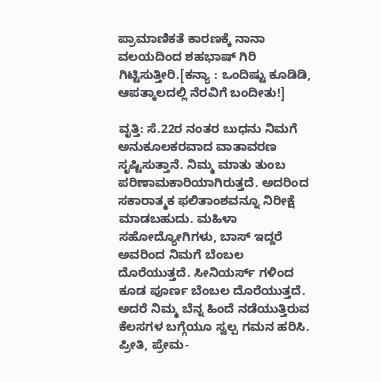ಪ್ರಾಮಾಣಿಕತೆ ಕಾರಣಕ್ಕೆ ನಾನಾ ವಲಯದಿಂದ ಶಹಭಾಷ್ ಗಿರಿ ಗಿಟ್ಟಿಸುತ್ತೀರಿ.[ಕನ್ಯಾ : ಒಂದಿಷ್ಟು ಕೂಡಿಡಿ, ಆಪತ್ಕಾಲದಲ್ಲಿ ನೆರವಿಗೆ ಬಂದೀತು!]

ವೃತ್ತಿ: ಸೆ.22ರ ನಂತರ ಬುಧನು ನಿಮಗೆ ಅನುಕೂಲಕರವಾದ ವಾತಾವರಣ ಸೃಷ್ಟಿಸುತ್ತಾನೆ. ನಿಮ್ಮ ಮಾತು ತುಂಬ ಪರಿಣಾಮಕಾರಿಯಾಗಿರುತ್ತದೆ. ಅದರಿಂದ ಸಕಾರಾತ್ಮಕ ಫಲಿತಾಂಶವನ್ನೂ ನಿರೀಕ್ಷೆ ಮಾಡಬಹುದು. ಮಹಿಳಾ ಸಹೋದ್ಯೋಗಿಗಳು, ಬಾಸ್ ಇದ್ದರೆ ಅವರಿಂದ ನಿಮಗೆ ಬೆಂಬಲ ದೊರೆಯುತ್ತದೆ. ಸೀನಿಯರ್ಸ್ ಗಳಿಂದ ಕೂಡ ಪೂರ್ಣ ಬೆಂಬಲ ದೊರೆಯುತ್ತದೆ. ಅದರೆ ನಿಮ್ಮ ಬೆನ್ನ ಹಿಂದೆ ನಡೆಯುತ್ತಿರುವ ಕೆಲಸಗಳ ಬಗ್ಗೆಯೂ ಸ್ವಲ್ಪ ಗಮನ ಹರಿಸಿ.
ಪ್ರೀತಿ, ಪ್ರೇಮ-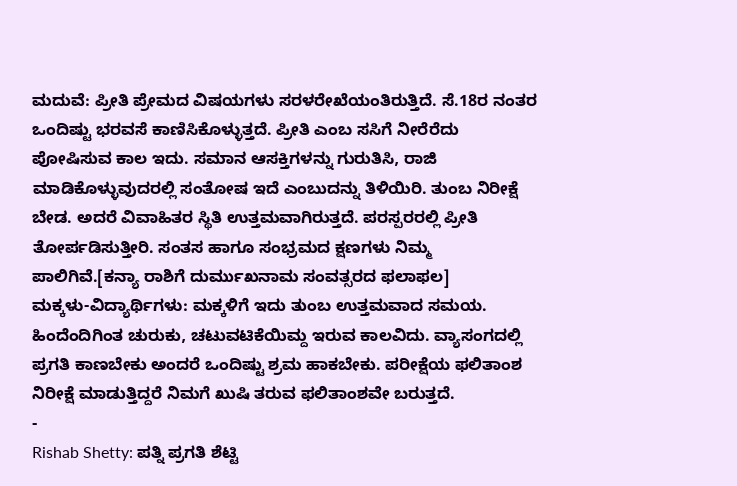ಮದುವೆ: ಪ್ರೀತಿ ಪ್ರೇಮದ ವಿಷಯಗಳು ಸರಳರೇಖೆಯಂತಿರುತ್ತಿದೆ. ಸೆ.18ರ ನಂತರ ಒಂದಿಷ್ಟು ಭರವಸೆ ಕಾಣಿಸಿಕೊಳ್ಳುತ್ತದೆ. ಪ್ರೀತಿ ಎಂಬ ಸಸಿಗೆ ನೀರೆರೆದು ಪೋಷಿಸುವ ಕಾಲ ಇದು. ಸಮಾನ ಆಸಕ್ತಿಗಳನ್ನು ಗುರುತಿಸಿ, ರಾಜಿ ಮಾಡಿಕೊಳ್ಳುವುದರಲ್ಲಿ ಸಂತೋಷ ಇದೆ ಎಂಬುದನ್ನು ತಿಳಿಯಿರಿ. ತುಂಬ ನಿರೀಕ್ಷೆ ಬೇಡ. ಅದರೆ ವಿವಾಹಿತರ ಸ್ಥಿತಿ ಉತ್ತಮವಾಗಿರುತ್ತದೆ. ಪರಸ್ಪರರಲ್ಲಿ ಪ್ರೀತಿ ತೋರ್ಪಡಿಸುತ್ತೀರಿ. ಸಂತಸ ಹಾಗೂ ಸಂಭ್ರಮದ ಕ್ಷಣಗಳು ನಿಮ್ಮ ಪಾಲಿಗಿವೆ.[ಕನ್ಯಾ ರಾಶಿಗೆ ದುರ್ಮುಖನಾಮ ಸಂವತ್ಸರದ ಫಲಾಫಲ]
ಮಕ್ಕಳು-ವಿದ್ಯಾರ್ಥಿಗಳು: ಮಕ್ಕಳಿಗೆ ಇದು ತುಂಬ ಉತ್ತಮವಾದ ಸಮಯ. ಹಿಂದೆಂದಿಗಿಂತ ಚುರುಕು, ಚಟುವಟಿಕೆಯಿಮ್ದ ಇರುವ ಕಾಲವಿದು. ವ್ಯಾಸಂಗದಲ್ಲಿ ಪ್ರಗತಿ ಕಾಣಬೇಕು ಅಂದರೆ ಒಂದಿಷ್ಟು ಶ್ರಮ ಹಾಕಬೇಕು. ಪರೀಕ್ಷೆಯ ಫಲಿತಾಂಶ ನಿರೀಕ್ಷೆ ಮಾಡುತ್ತಿದ್ದರೆ ನಿಮಗೆ ಖುಷಿ ತರುವ ಫಲಿತಾಂಶವೇ ಬರುತ್ತದೆ.
-
Rishab Shetty: ಪತ್ನಿ ಪ್ರಗತಿ ಶೆಟ್ಟಿ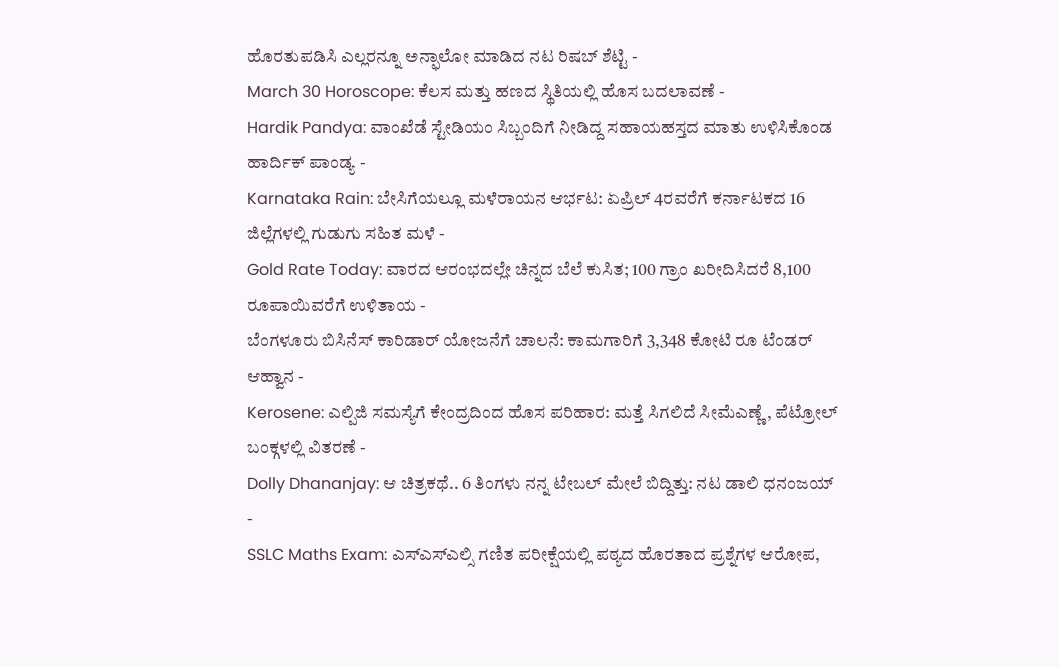ಹೊರತುಪಡಿಸಿ ಎಲ್ಲರನ್ನೂ ಅನ್ಫಾಲೋ ಮಾಡಿದ ನಟ ರಿಷಬ್ ಶೆಟ್ಟಿ -
March 30 Horoscope: ಕೆಲಸ ಮತ್ತು ಹಣದ ಸ್ಥಿತಿಯಲ್ಲಿ ಹೊಸ ಬದಲಾವಣೆ -
Hardik Pandya: ವಾಂಖೆಡೆ ಸ್ಟೇಡಿಯಂ ಸಿಬ್ಬಂದಿಗೆ ನೀಡಿದ್ದ ಸಹಾಯಹಸ್ತದ ಮಾತು ಉಳಿಸಿಕೊಂಡ ಹಾರ್ದಿಕ್ ಪಾಂಡ್ಯ -
Karnataka Rain: ಬೇಸಿಗೆಯಲ್ಲೂ ಮಳೆರಾಯನ ಆರ್ಭಟ: ಏಪ್ರಿಲ್ 4ರವರೆಗೆ ಕರ್ನಾಟಕದ 16 ಜಿಲ್ಲೆಗಳಲ್ಲಿ ಗುಡುಗು ಸಹಿತ ಮಳೆ -
Gold Rate Today: ವಾರದ ಆರಂಭದಲ್ಲೇ ಚಿನ್ನದ ಬೆಲೆ ಕುಸಿತ; 100 ಗ್ರಾಂ ಖರೀದಿಸಿದರೆ 8,100 ರೂಪಾಯಿವರೆಗೆ ಉಳಿತಾಯ -
ಬೆಂಗಳೂರು ಬಿಸಿನೆಸ್ ಕಾರಿಡಾರ್ ಯೋಜನೆಗೆ ಚಾಲನೆ: ಕಾಮಗಾರಿಗೆ 3,348 ಕೋಟಿ ರೂ ಟೆಂಡರ್ ಆಹ್ವಾನ -
Kerosene: ಎಲ್ಪಿಜಿ ಸಮಸ್ಯೆಗೆ ಕೇಂದ್ರದಿಂದ ಹೊಸ ಪರಿಹಾರ: ಮತ್ತೆ ಸಿಗಲಿದೆ ಸೀಮೆಎಣ್ಣೆ, ಪೆಟ್ರೋಲ್ ಬಂಕ್ಗಳಲ್ಲಿ ವಿತರಣೆ -
Dolly Dhananjay: ಆ ಚಿತ್ರಕಥೆ.. 6 ತಿಂಗಳು ನನ್ನ ಟೇಬಲ್ ಮೇಲೆ ಬಿದ್ದಿತ್ತು: ನಟ ಡಾಲಿ ಧನಂಜಯ್ -
SSLC Maths Exam: ಎಸ್ಎಸ್ಎಲ್ಸಿ ಗಣಿತ ಪರೀಕ್ಷೆಯಲ್ಲಿ ಪಠ್ಯದ ಹೊರತಾದ ಪ್ರಶ್ನೆಗಳ ಆರೋಪ,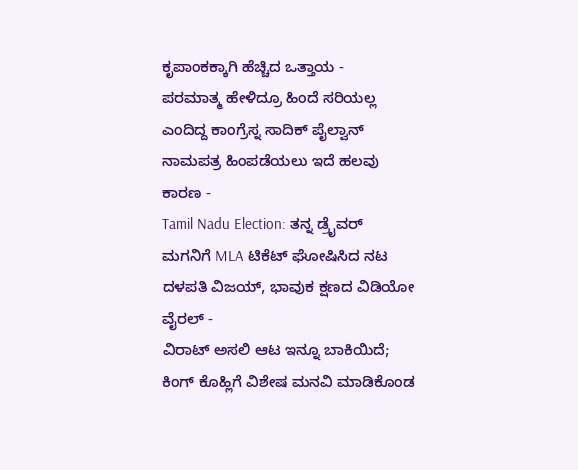ಕೃಪಾಂಕಕ್ಕಾಗಿ ಹೆಚ್ಚಿದ ಒತ್ತಾಯ -
ಪರಮಾತ್ಮ ಹೇಳಿದ್ರೂ ಹಿಂದೆ ಸರಿಯಲ್ಲ ಎಂದಿದ್ದ ಕಾಂಗ್ರೆಸ್ನ ಸಾದಿಕ್ ಪೈಲ್ವಾನ್ ನಾಮಪತ್ರ ಹಿಂಪಡೆಯಲು ಇದೆ ಹಲವು ಕಾರಣ -
Tamil Nadu Election: ತನ್ನ ಡ್ರೈವರ್ ಮಗನಿಗೆ MLA ಟಿಕೆಟ್ ಘೋಷಿಸಿದ ನಟ ದಳಪತಿ ವಿಜಯ್, ಭಾವುಕ ಕ್ಷಣದ ವಿಡಿಯೋ ವೈರಲ್ -
ವಿರಾಟ್ ಅಸಲಿ ಆಟ ಇನ್ನೂ ಬಾಕಿಯಿದೆ; ಕಿಂಗ್ ಕೊಹ್ಲಿಗೆ ವಿಶೇಷ ಮನವಿ ಮಾಡಿಕೊಂಡ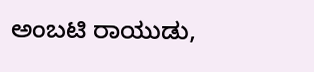ಅಂಬಟಿ ರಾಯುಡು,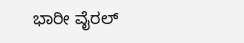ಭಾರೀ ವೈರಲ್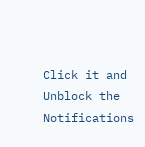Click it and Unblock the Notifications